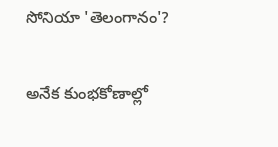సోనియా 'తెలంగానం'?

అనేక కుంభకోణాల్లో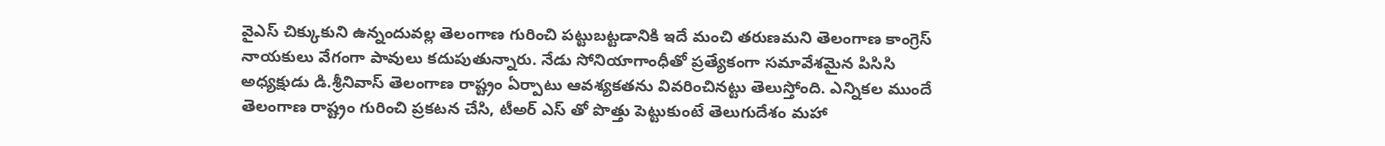వైఎస్ చిక్కుకుని ఉన్నందువల్ల తెలంగాణ గురించి పట్టుబట్టడానికి ఇదే మంచి తరుణమని తెలంగాణ కాంగ్రెస్ నాయకులు వేగంగా పావులు కదుపుతున్నారు. నేడు సోనియాగాంధీతో ప్రత్యేకంగా సమావేశమైన పిసిసి అధ్యక్షుడు డి.శ్రీనివాస్ తెలంగాణ రాష్ట్రం ఏర్పాటు ఆవశ్యకతను వివరించినట్టు తెలుస్తోంది. ఎన్నికల ముందే తెలంగాణ రాష్ట్రం గురించి ప్రకటన చేసి, టీఅర్ ఎస్ తో పొత్తు పెట్టుకుంటే తెలుగుదేశం మహా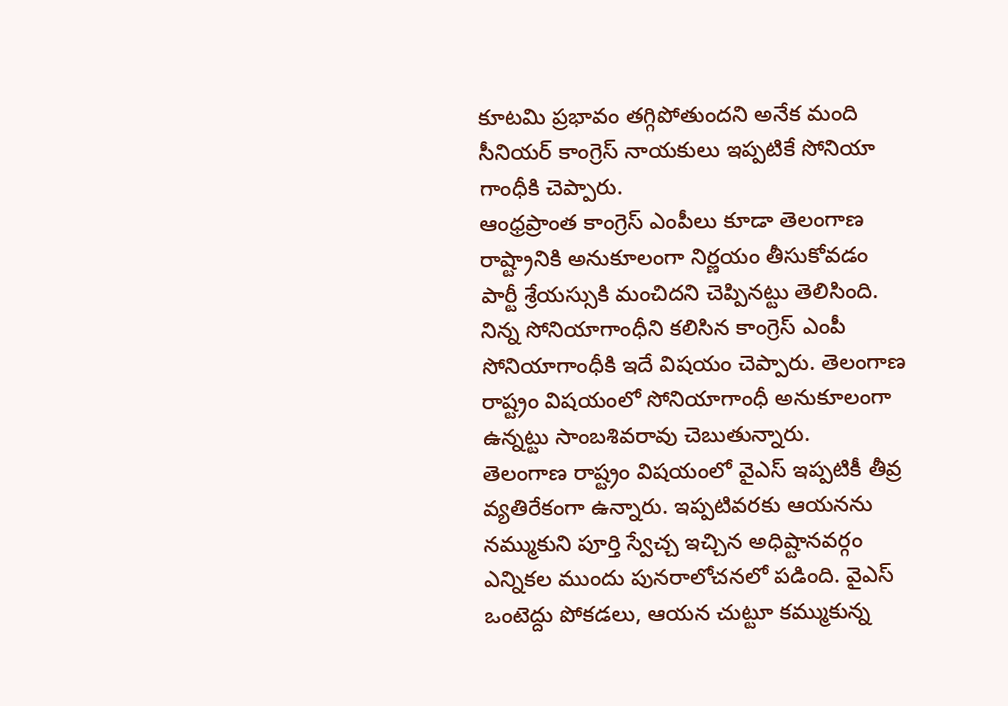కూటమి ప్రభావం తగ్గిపోతుందని అనేక మంది సీనియర్ కాంగ్రెస్ నాయకులు ఇప్పటికే సోనియా గాంధీకి చెప్పారు.
ఆంధ్రప్రాంత కాంగ్రెస్ ఎంపీలు కూడా తెలంగాణ రాష్ట్రానికి అనుకూలంగా నిర్ణయం తీసుకోవడం పార్టీ శ్రేయస్సుకి మంచిదని చెప్పినట్టు తెలిసింది. నిన్న సోనియాగాంధీని కలిసిన కాంగ్రెస్ ఎంపీ సోనియాగాంధీకి ఇదే విషయం చెప్పారు. తెలంగాణ రాష్ట్రం విషయంలో సోనియాగాంధీ అనుకూలంగా ఉన్నట్టు సాంబశివరావు చెబుతున్నారు.
తెలంగాణ రాష్ట్రం విషయంలో వైఎస్ ఇప్పటికీ తీవ్ర వ్యతిరేకంగా ఉన్నారు. ఇప్పటివరకు ఆయనను నమ్ముకుని పూర్తి స్వేచ్చ ఇచ్చిన అధిష్టానవర్గం ఎన్నికల ముందు పునరాలోచనలో పడింది. వైఎస్ ఒంటెద్దు పోకడలు, ఆయన చుట్టూ కమ్ముకున్న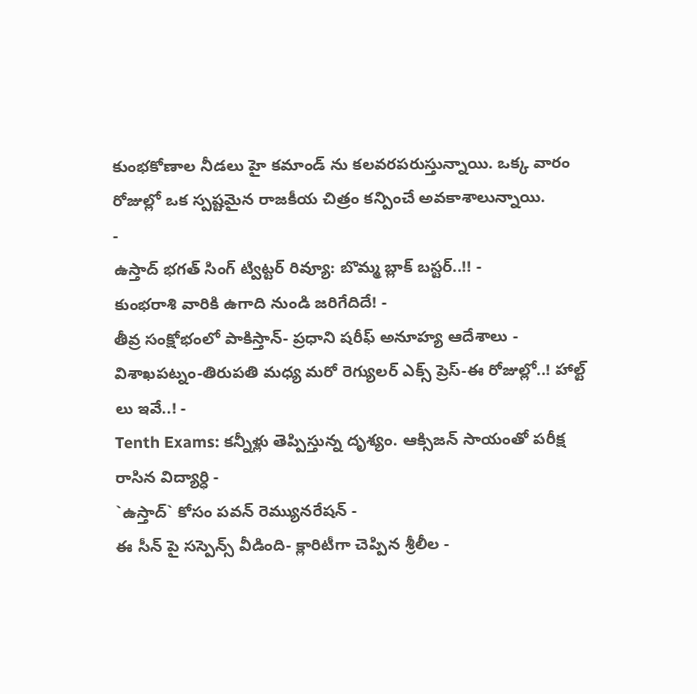కుంభకోణాల నీడలు హై కమాండ్ ను కలవరపరుస్తున్నాయి. ఒక్క వారం రోజుల్లో ఒక స్పష్టమైన రాజకీయ చిత్రం కన్పించే అవకాశాలున్నాయి.
-
ఉస్తాద్ భగత్ సింగ్ ట్విట్టర్ రివ్యూ: బొమ్మ బ్లాక్ బస్టర్..!! -
కుంభరాశి వారికి ఉగాది నుండి జరిగేదిదే! -
తీవ్ర సంక్షోభంలో పాకిస్తాన్- ప్రధాని షరీఫ్ అనూహ్య ఆదేశాలు -
విశాఖపట్నం-తిరుపతి మధ్య మరో రెగ్యులర్ ఎక్స్ ప్రెస్-ఈ రోజుల్లో..! హాల్ట్ లు ఇవే..! -
Tenth Exams: కన్నీళ్లు తెప్పిస్తున్న దృశ్యం. ఆక్సిజన్ సాయంతో పరీక్ష రాసిన విద్యార్ధి -
`ఉస్తాద్` కోసం పవన్ రెమ్యునరేషన్ -
ఈ సీన్ పై సస్పెన్స్ వీడింది- క్లారిటీగా చెప్పిన శ్రీలీల -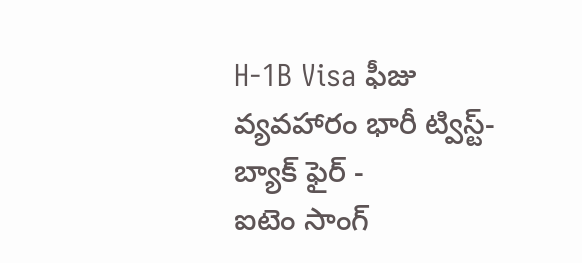H-1B Visa ఫీజు వ్యవహారం భారీ ట్విస్ట్- బ్యాక్ ఫైర్ -
ఐటెం సాంగ్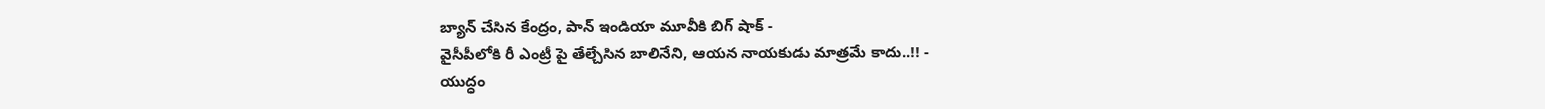బ్యాన్ చేసిన కేంద్రం, పాన్ ఇండియా మూవీకి బిగ్ షాక్ -
వైసీపీలోకి రీ ఎంట్రీ పై తేల్చేసిన బాలినేని, ఆయన నాయకుడు మాత్రమే కాదు..!! -
యుద్ధం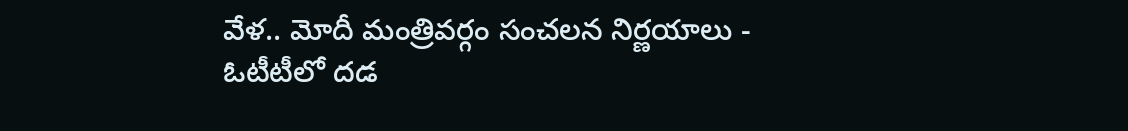వేళ.. మోదీ మంత్రివర్గం సంచలన నిర్ణయాలు -
ఓటీటీలో దడ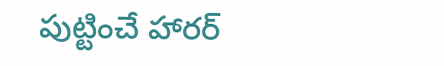పుట్టించే హారర్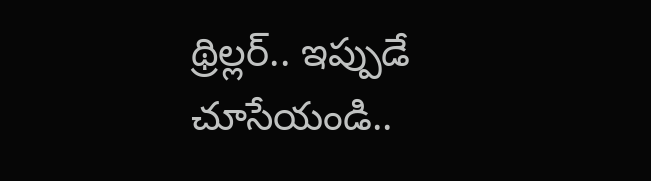థ్రిల్లర్.. ఇప్పుడే చూసేయండి..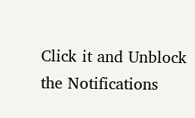Click it and Unblock the Notifications